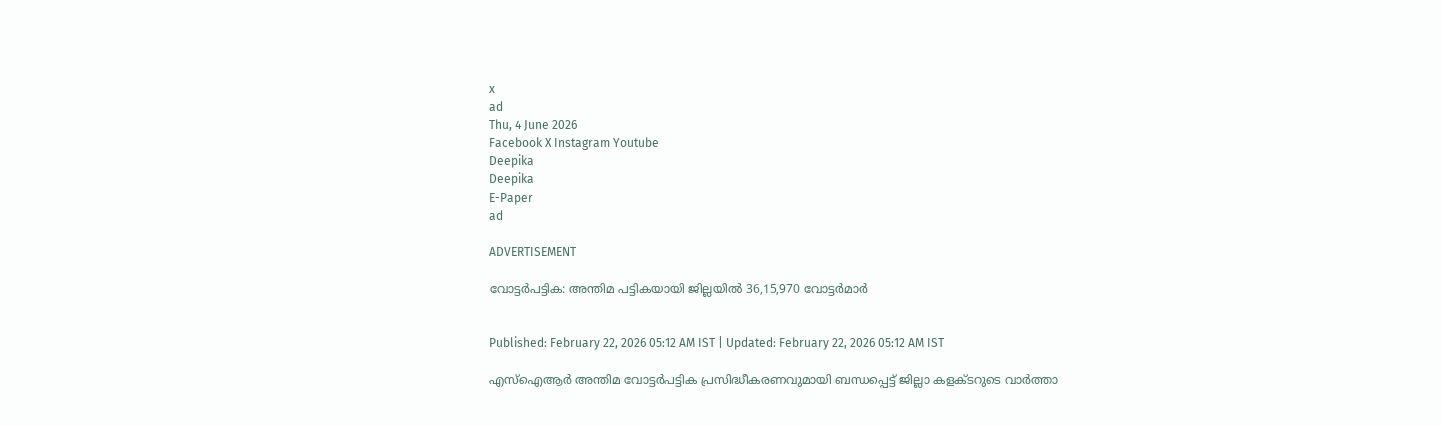x
ad
Thu, 4 June 2026
Facebook X Instagram Youtube
Deepika
Deepika
E-Paper
ad

ADVERTISEMENT

വോട്ടർപട്ടിക: അന്തിമ പട്ടികയായി ജില്ലയിൽ 36,15,970 വോട്ടർമാർ


Published: February 22, 2026 05:12 AM IST | Updated: February 22, 2026 05:12 AM IST

എസ്ഐആർ അന്തിമ വോട്ടർപട്ടിക പ്രസിദ്ധീകരണവുമായി ബന്ധപ്പെട്ട് ജില്ലാ കളക്‌ടറുടെ വാർത്താ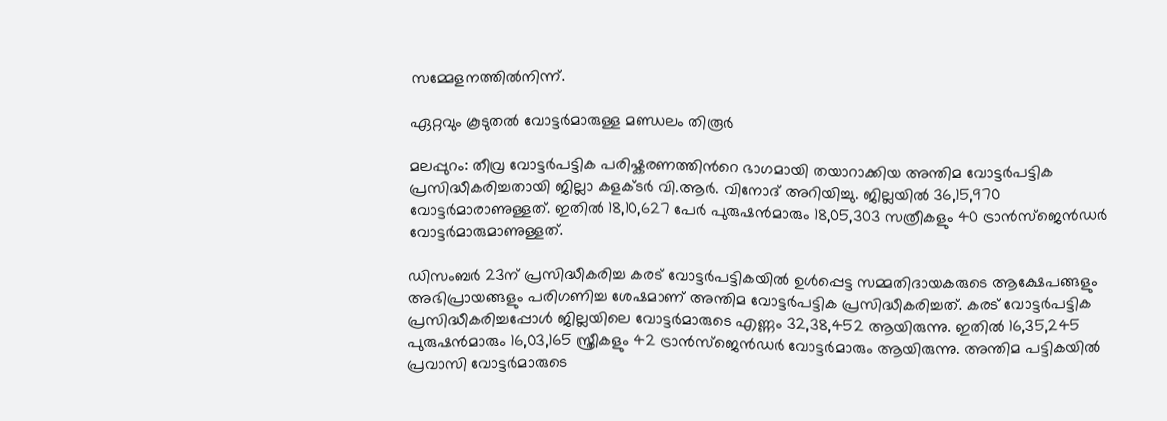സമ്മേളനത്തിൽനിന്ന്.

ഏറ്റവും കൂടുതൽ വോട്ടർമാരുള്ള മണ്ഡലം തിരൂർ

മലപ്പുറം: തീവ്ര വോട്ടർപട്ടിക പരിഷ്കരണത്തിന്‍റെ ഭാഗമായി തയാറാക്കിയ അന്തിമ വോട്ടർപട്ടിക പ്രസിദ്ധീകരിച്ചതായി ജില്ലാ കളക്‌ടർ വി.ആർ. വിനോദ് അറിയിച്ചു. ജില്ലയിൽ 36,15,970 വോട്ടർമാരാണുള്ളത്. ഇതിൽ 18,10,627 പേർ പുരുഷൻമാരും 18,05,303 സത്രീകളും 40 ട്രാൻസ്ജെൻഡർ വോട്ടർമാരുമാണുള്ളത്.

ഡിസംബർ 23ന് പ്രസിദ്ധീകരിച്ച കരട് വോട്ടർപട്ടികയിൽ ഉൾപ്പെട്ട സമ്മതിദായകരുടെ ആക്ഷേപങ്ങളും അഭിപ്രായങ്ങളും പരിഗണിച്ച ശേഷമാണ് അന്തിമ വോട്ടർപട്ടിക പ്രസിദ്ധീകരിച്ചത്. കരട് വോട്ടർപട്ടിക പ്രസിദ്ധീകരിച്ചപ്പോൾ ജില്ലയിലെ വോട്ടർമാരുടെ എണ്ണം 32,38,452 ആയിരുന്നു. ഇതിൽ 16,35,245 പുരുഷൻമാരും 16,03,165 സ്ത്രീകളും 42 ട്രാൻസ്ജെൻഡർ വോട്ടർമാരും ആയിരുന്നു. അന്തിമ പട്ടികയിൽ പ്രവാസി വോട്ടർമാരുടെ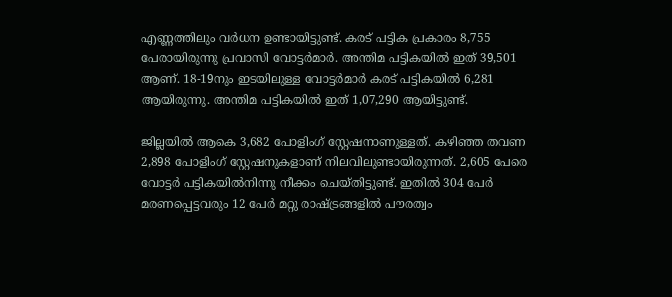എണ്ണത്തിലും വർധന ഉണ്ടായിട്ടുണ്ട്. കരട് പട്ടിക പ്രകാരം 8,755 പേരായിരുന്നു പ്രവാസി വോട്ടർമാർ. അന്തിമ പട്ടികയിൽ ഇത് 39,501 ആണ്. 18-19നും ഇടയിലുള്ള വോട്ടർമാർ കരട് പട്ടികയിൽ 6,281 ആയിരുന്നു. അന്തിമ പട്ടികയിൽ ഇത് 1,07,290 ആയിട്ടുണ്ട്.

ജില്ലയിൽ ആകെ 3,682 പോളിംഗ് സ്റ്റേഷനാണുള്ളത്. കഴിഞ്ഞ തവണ 2,898 പോളിംഗ് സ്റ്റേഷനുകളാണ് നിലവിലുണ്ടായിരുന്നത്. 2,605 പേരെ വോട്ടർ പട്ടികയിൽനിന്നു നീക്കം ചെയ്തിട്ടുണ്ട്. ഇതിൽ 304 പേർ മരണപ്പെട്ടവരും 12 പേർ മറ്റു രാഷ്ട്രങ്ങളിൽ പൗരത്വം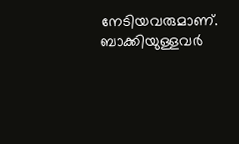നേടിയവരുമാണ്. ബാക്കിയുള്ളവർ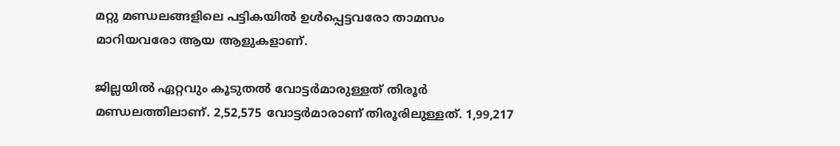മറ്റു മണ്ഡലങ്ങളിലെ പട്ടികയിൽ ഉൾപ്പെട്ടവരോ താമസം മാറിയവരോ ആയ ആളുകളാണ്.

ജില്ലയിൽ ഏറ്റവും കൂടുതൽ വോട്ടർമാരുള്ളത് തിരൂർ മണ്ഡലത്തിലാണ്. 2,52,575 വോട്ടർമാരാണ് തിരൂരിലുള്ളത്. 1,99,217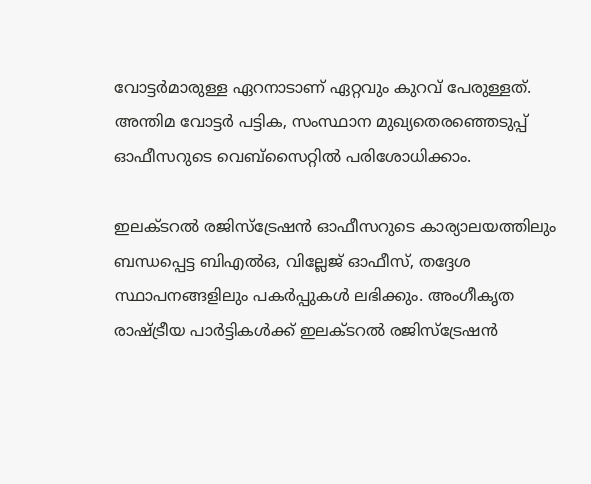വോട്ടർമാരുള്ള ഏറനാടാണ് ഏറ്റവും കുറവ് പേരുള്ളത്. അന്തിമ വോട്ടർ പട്ടിക, സംസ്ഥാന മുഖ്യതെരഞ്ഞെടുപ്പ് ഓഫീസറുടെ വെബ്സൈറ്റിൽ പരിശോധിക്കാം.

ഇലക്‌ടറൽ രജിസ്ട്രേഷൻ ഓഫീസറുടെ കാര്യാലയത്തിലും ബന്ധപ്പെട്ട ബിഎൽഒ, വില്ലേജ് ഓഫീസ്, തദ്ദേശ സ്ഥാപനങ്ങളിലും പകർപ്പുകൾ ലഭിക്കും. അംഗീകൃത രാഷ‌്ട്രീയ പാർട്ടികൾക്ക് ഇലക്‌ടറൽ രജിസ്ട്രേഷൻ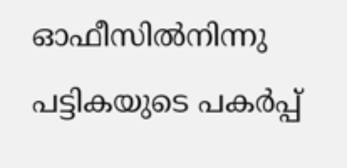ഓഫീസിൽനിന്നു പട്ടികയുടെ പകർപ്പ്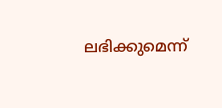ലഭിക്കുമെന്ന്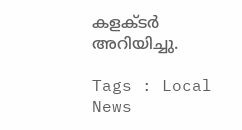കളക്‌ടർ അറിയിച്ചു.

Tags : Local News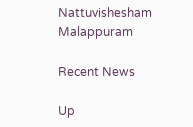Nattuvishesham Malappuram

Recent News

Up